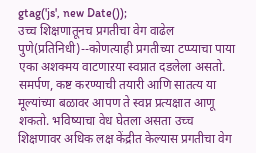gtag('js', new Date());
उच्च शिक्षणातूनच प्रगतीचा वेग वाढेल
पुणे(प्रतिनिधी)--कोणत्याही प्रगतीच्या टप्प्याचा पाया एका अशक्मय वाटणाऱया स्वप्नात दडलेला असतो. समर्पण, कष्ट करण्याची तयारी आणि सातत्य या मूल्यांच्या बळावर आपण ते स्वप्न प्रत्यक्षात आणू शकतो. भविष्याचा वेध घेतला असता उच्च शिक्षणावर अधिक लक्ष केंद्रीत केल्यास प्रगतीचा वेग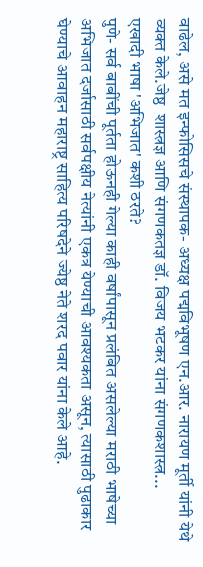वाढेल, असे मत इन्फोसिसचे संस्थापक- अध्यक्ष पद्मविभूषण एन.आर. नारायण मूर्ती यांनी येथे व्यक्त केले.जेष्ठ  शास्त्रज्ञ आणि संगणकतज्ञ डॉ. विजय भटकर यांना संगणकशास्त्र...
एखादी भाषा 'अभिजात' कशी ठरते?
पुणे- सर्व बाबींची पूर्तता होऊनही गेल्या काही वर्षांपासून प्रलंबित असलेल्या मराठी भाषेच्या अभिजात दर्जासाठी सर्वपक्षीय नेत्यांनी एकत्र येण्याची आवश्यकता असून, त्यासाठी पुढाकार घेण्याचे आवाहन महाराष्ट्र साहित्य परिषदेने ज्येष्ठ नेते शरद पवार यांना केले आहे.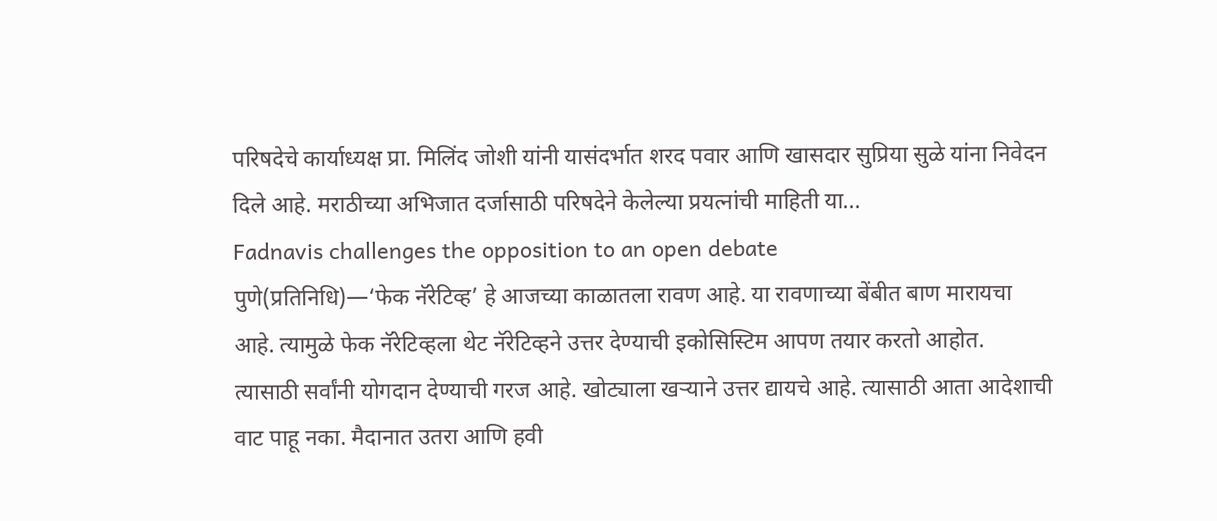परिषदेचे कार्याध्यक्ष प्रा. मिलिंद जोशी यांनी यासंदर्भात शरद पवार आणि खासदार सुप्रिया सुळे यांना निवेदन दिले आहे. मराठीच्या अभिजात दर्जासाठी परिषदेने केलेल्या प्रयत्नांची माहिती या...
Fadnavis challenges the opposition to an open debate
पुणे(प्रतिनिधि)—‘फेक नॅरेटिव्ह’ हे आजच्या काळातला रावण आहे. या रावणाच्या बेंबीत बाण मारायचा आहे. त्यामुळे फेक नॅरेटिव्हला थेट नॅरेटिव्हने उत्तर देण्याची इकोसिस्टिम आपण तयार करतो आहोत. त्यासाठी सर्वांनी योगदान देण्याची गरज आहे. खोट्याला खऱ्याने उत्तर द्यायचे आहे. त्यासाठी आता आदेशाची वाट पाहू नका. मैदानात उतरा आणि हवी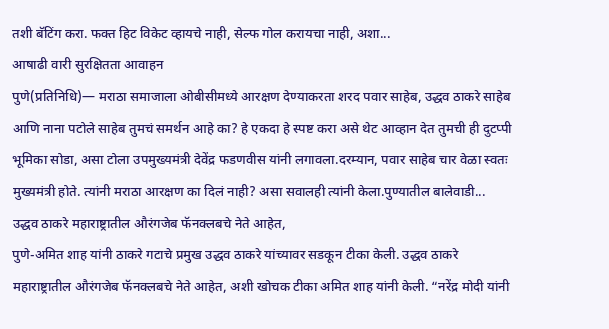तशी बॅटिंग करा. फक्त हिट विकेट व्हायचे नाही, सेल्फ गोल करायचा नाही, अशा...
आषाढी वारी सुरक्षितता आवाहन
पुणे(प्रतिनिधि)— मराठा समाजाला ओबीसीमध्ये आरक्षण देण्याकरता शरद पवार साहेब, उद्धव ठाकरे साहेब आणि नाना पटोले साहेब तुमचं समर्थन आहे का? हे एकदा हे स्पष्ट करा असे थेट आव्हान देत तुमची ही दुटप्पी भूमिका सोडा, असा टोला उपमुख्यमंत्री देवेंद्र फडणवीस यांनी लगावला.दरम्यान, पवार साहेब चार वेळा स्वतः मुख्यमंत्री होते. त्यांनी मराठा आरक्षण का दिलं नाही? असा सवालही त्यांनी केला.पुण्यातील बालेवाडी...
उद्धव ठाकरे महाराष्ट्रातील औरंगजेब फॅनक्लबचे नेते आहेत,
पुणे-अमित शाह यांनी ठाकरे गटाचे प्रमुख उद्धव ठाकरे यांच्यावर सडकून टीका केली. उद्धव ठाकरे महाराष्ट्रातील औरंगजेब फॅनक्लबचे नेते आहेत, अशी खोचक टीका अमित शाह यांनी केली. “नरेंद्र मोदी यांनी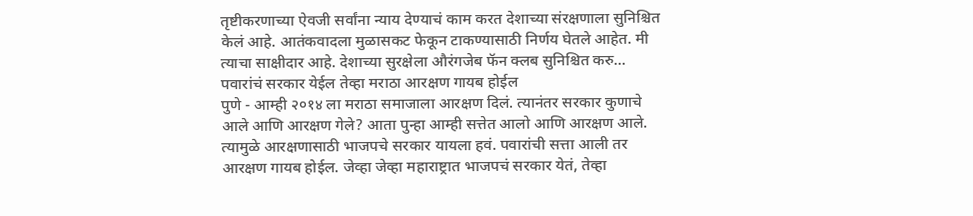तृष्टीकरणाच्या ऐवजी सर्वांना न्याय देण्याचं काम करत देशाच्या संरक्षणाला सुनिश्चित केलं आहे. आतंकवादला मुळासकट फेकून टाकण्यासाठी निर्णय घेतले आहेत. मी त्याचा साक्षीदार आहे. देशाच्या सुरक्षेला औरंगजेब फॅन क्लब सुनिश्चित करु...
पवारांचं सरकार येईल तेव्हा मराठा आरक्षण गायब होईल
पुणे - आम्ही २०१४ ला मराठा समाजाला आरक्षण दिलं. त्यानंतर सरकार कुणाचे आले आणि आरक्षण गेले? आता पुन्हा आम्ही सत्तेत आलो आणि आरक्षण आले. त्यामुळे आरक्षणासाठी भाजपचे सरकार यायला हवं. पवारांची सत्ता आली तर आरक्षण गायब होईल. जेव्हा जेव्हा महाराष्ट्रात भाजपचं सरकार येतं, तेव्हा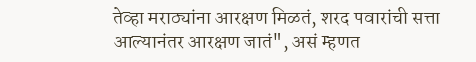तेव्हा मराठ्यांना आरक्षण मिळतं, शरद पवारांची सत्ता आल्यानंतर आरक्षण जातं", असं म्हणत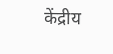केंद्रीय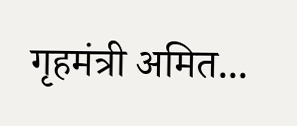गृहमंत्री अमित...